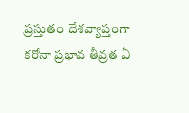ప్రస్తుతం దేశవ్యాప్తంగా కరోనా ప్రభావ తీవ్రత ఏ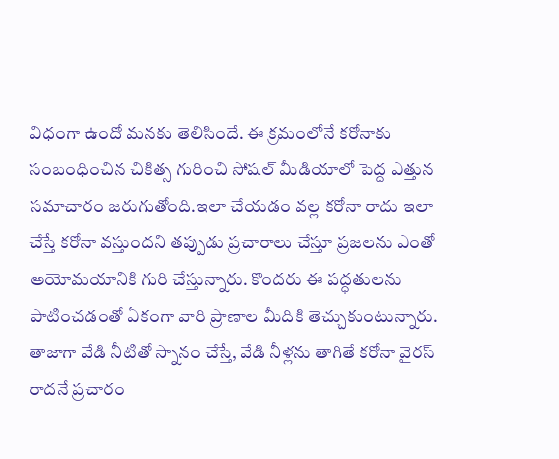విధంగా ఉందో మనకు తెలిసిందే. ఈ క్రమంలోనే కరోనాకు సంబంధించిన చికిత్స గురించి సోషల్ మీడియాలో పెద్ద ఎత్తున సమాచారం జరుగుతోంది.ఇలా చేయడం వల్ల కరోనా రాదు ఇలా చేస్తే కరోనా వస్తుందని తప్పుడు ప్రచారాలు చేస్తూ ప్రజలను ఎంతో అయోమయానికి గురి చేస్తున్నారు. కొందరు ఈ పద్ధతులను పాటించడంతో ఏకంగా వారి ప్రాణాల మీదికి తెచ్చుకుంటున్నారు.
తాజాగా వేడి నీటితో స్నానం చేస్తే, వేడి నీళ్లను తాగితే కరోనా వైరస్ రాదనే ప్రచారం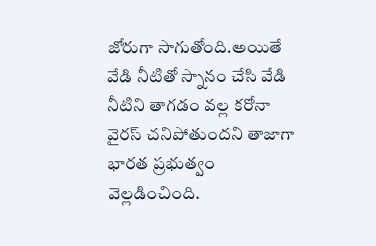జోరుగా సాగుతోంది.అయితే వేడి నీటితో స్నానం చేసి వేడి నీటిని తాగడం వల్ల కరోనా వైరస్ చనిపోతుందని తాజాగా భారత ప్రభుత్వం వెల్లడించింది.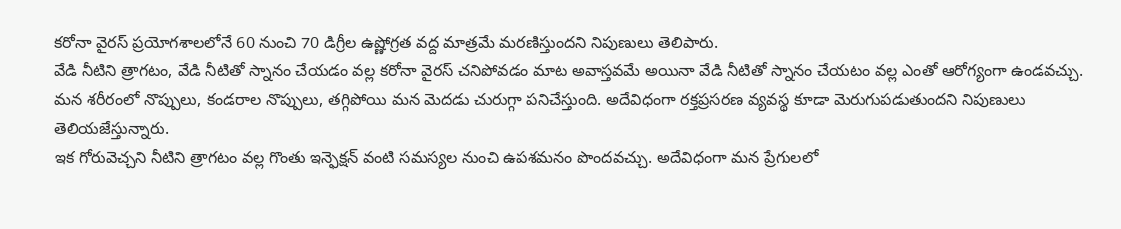కరోనా వైరస్ ప్రయోగశాలలోనే 60 నుంచి 70 డిగ్రీల ఉష్ణోగ్రత వద్ద మాత్రమే మరణిస్తుందని నిపుణులు తెలిపారు.
వేడి నీటిని త్రాగటం, వేడి నీటితో స్నానం చేయడం వల్ల కరోనా వైరస్ చనిపోవడం మాట అవాస్తవమే అయినా వేడి నీటితో స్నానం చేయటం వల్ల ఎంతో ఆరోగ్యంగా ఉండవచ్చు. మన శరీరంలో నొప్పులు, కండరాల నొప్పులు, తగ్గిపోయి మన మెదడు చురుగ్గా పనిచేస్తుంది. అదేవిధంగా రక్తప్రసరణ వ్యవస్థ కూడా మెరుగుపడుతుందని నిపుణులు తెలియజేస్తున్నారు.
ఇక గోరువెచ్చని నీటిని త్రాగటం వల్ల గొంతు ఇన్ఫెక్షన్ వంటి సమస్యల నుంచి ఉపశమనం పొందవచ్చు. అదేవిధంగా మన ప్రేగులలో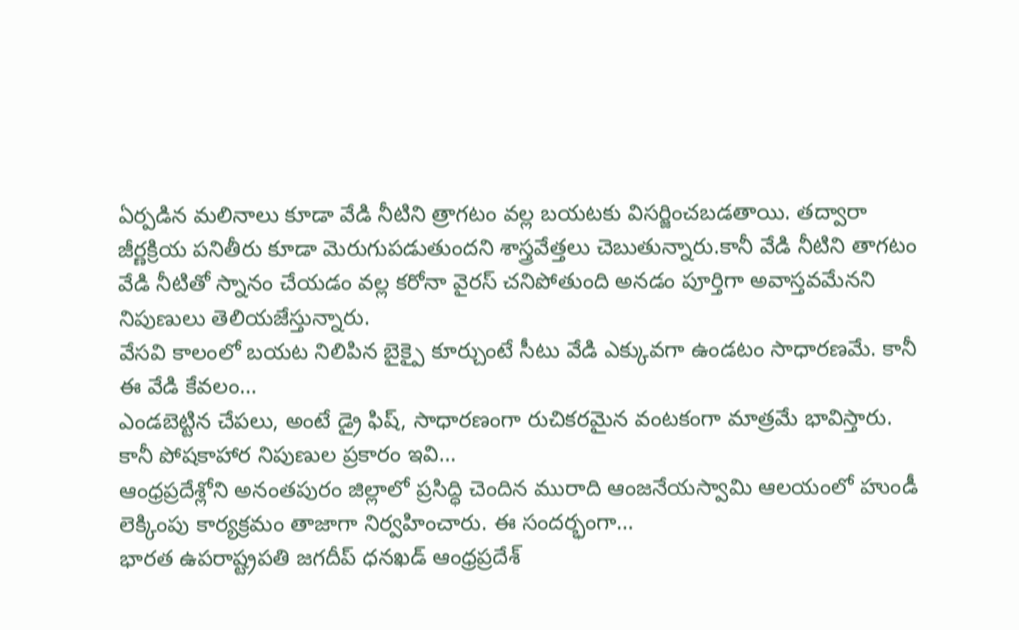ఏర్పడిన మలినాలు కూడా వేడి నీటిని త్రాగటం వల్ల బయటకు విసర్జించబడతాయి. తద్వారా జీర్ణక్రియ పనితీరు కూడా మెరుగుపడుతుందని శాస్త్రవేత్తలు చెబుతున్నారు.కానీ వేడి నీటిని తాగటం వేడి నీటితో స్నానం చేయడం వల్ల కరోనా వైరస్ చనిపోతుంది అనడం పూర్తిగా అవాస్తవమేనని నిపుణులు తెలియజేస్తున్నారు.
వేసవి కాలంలో బయట నిలిపిన బైక్పై కూర్చుంటే సీటు వేడి ఎక్కువగా ఉండటం సాధారణమే. కానీ ఈ వేడి కేవలం…
ఎండబెట్టిన చేపలు, అంటే డ్రై ఫిష్, సాధారణంగా రుచికరమైన వంటకంగా మాత్రమే భావిస్తారు. కానీ పోషకాహార నిపుణుల ప్రకారం ఇవి…
ఆంధ్రప్రదేశ్లోని అనంతపురం జిల్లాలో ప్రసిద్ధి చెందిన మురాది ఆంజనేయస్వామి ఆలయంలో హుండీ లెక్కింపు కార్యక్రమం తాజాగా నిర్వహించారు. ఈ సందర్భంగా…
భారత ఉపరాష్ట్రపతి జగదీప్ ధనఖడ్ ఆంధ్రప్రదేశ్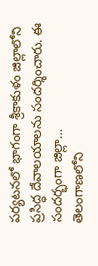పర్యటనలో భాగంగా శ్రీకాకుళం జిల్లాలోని ప్రసిద్ధ దేవాలయాలను సందర్శించారు. ఈ సందర్భంగా జిల్లా…
తెలంగాణలోని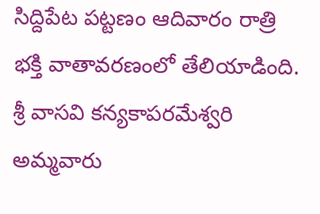సిద్దిపేట పట్టణం ఆదివారం రాత్రి భక్తి వాతావరణంలో తేలియాడింది. శ్రీ వాసవి కన్యకాపరమేశ్వరి అమ్మవారు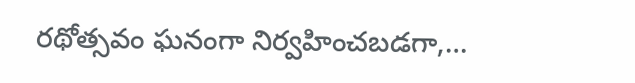రథోత్సవం ఘనంగా నిర్వహించబడగా,…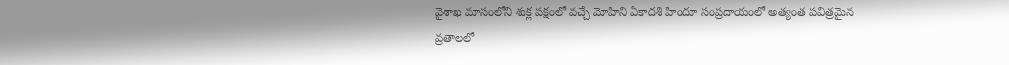వైశాఖ మాసంలోని శుక్ల పక్షంలో వచ్చే మోహిని ఏకాదశి హిందూ సంప్రదాయంలో అత్యంత పవిత్రమైన వ్రతాలలో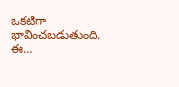ఒకటిగా భావించబడుతుంది. ఈ…